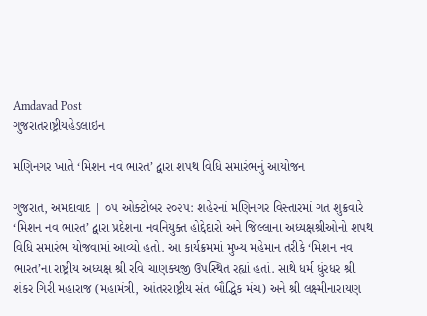Amdavad Post
ગુજરાતરાષ્ટ્રીયહેડલાઇન

મણિનગર ખાતે ‘મિશન નવ ભારત’ દ્વારા શપથ વિધિ સમારંભનું આયોજન

ગુજરાત, અમદાવાદ | ૦૫ ઓક્ટોબર ૨૦૨૫: શહેરનાં મણિનગર વિસ્તારમાં ગત શુક્રવારે ‘મિશન નવ ભારત’ દ્વારા પ્રદેશના નવનિયુક્ત હોદ્દેદારો અને જિલ્લાના અધ્યક્ષશ્રીઓનો શપથ વિધિ સમારંભ યોજવામાં આવ્યો હતો. આ કાર્યક્રમમાં મુખ્ય મહેમાન તરીકે ‘મિશન નવ ભારત’ના રાષ્ટ્રીય અધ્યક્ષ શ્રી રવિ ચાણક્યજી ઉપસ્થિત રહ્યાં હતાં. સાથે ધર્મ ધુંરધર શ્રી શંકર ગિરી મહારાજ (મહામંત્રી, આંતરરાષ્ટ્રીય સંત બૌદ્ધિક મંચ) અને શ્રી લક્ષ્મીનારાયણ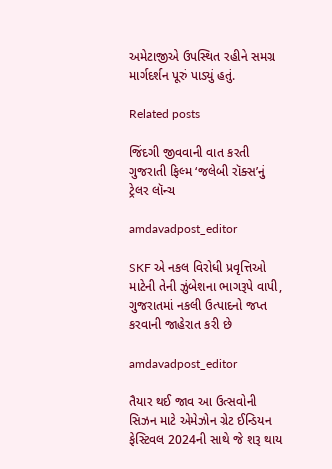અમેટાજીએ ઉપસ્થિત રહીને સમગ્ર માર્ગદર્શન પૂરું પાડ્યું હતું.

Related posts

જિંદગી જીવવાની વાત કરતી ગુજરાતી ફિલ્મ ‘જલેબી રૉક્સ’નું ટ્રેલર લૉન્ચ

amdavadpost_editor

SKF એ નકલ વિરોધી પ્રવૃત્તિઓ માટેની તેની ઝુંબેશના ભાગરૂપે વાપી, ગુજરાતમાં નકલી ઉત્પાદનો જપ્ત કરવાની જાહેરાત કરી છે

amdavadpost_editor

તૈયાર થઈ જાવ આ ઉત્સવોની સિઝન માટે એમેઝોન ગ્રેટ ઈન્ડિયન ફેસ્ટિવલ 2024ની સાથે જે શરૂ થાય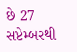છે 27 સપ્ટેમ્બરથી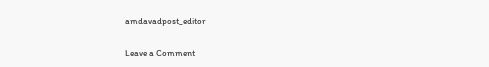amdavadpost_editor

Leave a Comment